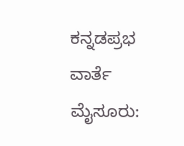ಕನ್ನಡಪ್ರಭ ವಾರ್ತೆ ಮೈಸೂರು: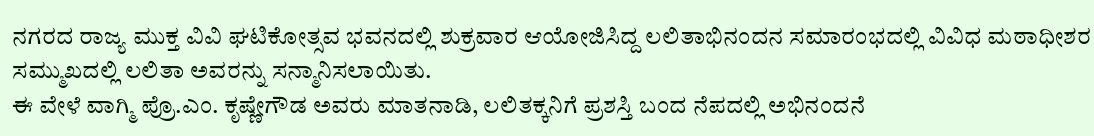ನಗರದ ರಾಜ್ಯ ಮುಕ್ತ ವಿವಿ ಘಟಿಕೋತ್ಸವ ಭವನದಲ್ಲಿ ಶುಕ್ರವಾರ ಆಯೋಜಿಸಿದ್ದ ಲಲಿತಾಭಿನಂದನ ಸಮಾರಂಭದಲ್ಲಿ ವಿವಿಧ ಮಠಾಧೀಶರ ಸಮ್ಮುಖದಲ್ಲಿ ಲಲಿತಾ ಅವರನ್ನು ಸನ್ಮಾನಿಸಲಾಯಿತು.
ಈ ವೇಳೆ ವಾಗ್ಮಿ ಪ್ರೊ.ಎಂ. ಕೃಷ್ಣೇಗೌಡ ಅವರು ಮಾತನಾಡಿ, ಲಲಿತಕ್ಕನಿಗೆ ಪ್ರಶಸ್ತಿ ಬಂದ ನೆಪದಲ್ಲಿ ಅಭಿನಂದನೆ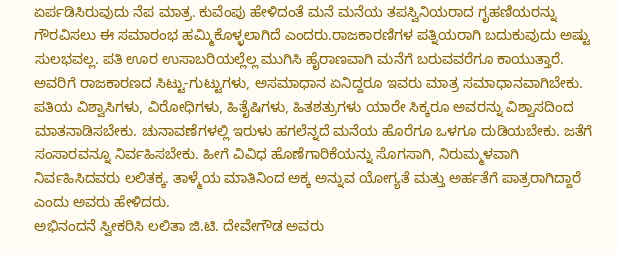ಏರ್ಪಡಿಸಿರುವುದು ನೆಪ ಮಾತ್ರ. ಕುವೆಂಪು ಹೇಳಿದಂತೆ ಮನೆ ಮನೆಯ ತಪಸ್ವಿನಿಯರಾದ ಗೃಹಣಿಯರನ್ನು ಗೌರವಿಸಲು ಈ ಸಮಾರಂಭ ಹಮ್ಮಿಕೊಳ್ಳಲಾಗಿದೆ ಎಂದರು.ರಾಜಕಾರಣಿಗಳ ಪತ್ನಿಯರಾಗಿ ಬದುಕುವುದು ಅಷ್ಟು ಸುಲಭವಲ್ಲ. ಪತಿ ಊರ ಉಸಾಬರಿಯಲ್ಲೆಲ್ಲ ಮುಗಿಸಿ ಹೈರಾಣವಾಗಿ ಮನೆಗೆ ಬರುವವರೆಗೂ ಕಾಯುತ್ತಾರೆ. ಅವರಿಗೆ ರಾಜಕಾರಣದ ಸಿಟ್ಟು-ಗುಟ್ಟುಗಳು, ಅಸಮಾಧಾನ ಏನಿದ್ದರೂ ಇವರು ಮಾತ್ರ ಸಮಾಧಾನವಾಗಿಬೇಕು. ಪತಿಯ ವಿಶ್ವಾಸಿಗಳು, ವಿರೋಧಿಗಳು, ಹಿತೈಷಿಗಳು, ಹಿತಶತ್ರುಗಳು ಯಾರೇ ಸಿಕ್ಕರೂ ಅವರನ್ನು ವಿಶ್ವಾಸದಿಂದ ಮಾತನಾಡಿಸಬೇಕು. ಚುನಾವಣೆಗಳಲ್ಲಿ ಇರುಳು ಹಗಲೆನ್ನದೆ ಮನೆಯ ಹೊರೆಗೂ ಒಳಗೂ ದುಡಿಯಬೇಕು. ಜತೆಗೆ ಸಂಸಾರವನ್ನೂ ನಿರ್ವಹಿಸಬೇಕು. ಹೀಗೆ ವಿವಿಧ ಹೊಣೆಗಾರಿಕೆಯನ್ನು ಸೊಗಸಾಗಿ, ನಿರುಮ್ಮಳವಾಗಿ ನಿರ್ವಹಿಸಿದವರು ಲಲಿತಕ್ಕ. ತಾಳ್ಮೆಯ ಮಾತಿನಿಂದ ಅಕ್ಕ ಅನ್ನುವ ಯೋಗ್ಯತೆ ಮತ್ತು ಅರ್ಹತೆಗೆ ಪಾತ್ರರಾಗಿದ್ದಾರೆ ಎಂದು ಅವರು ಹೇಳಿದರು.
ಅಭಿನಂದನೆ ಸ್ವೀಕರಿಸಿ ಲಲಿತಾ ಜಿ.ಟಿ. ದೇವೇಗೌಡ ಅವರು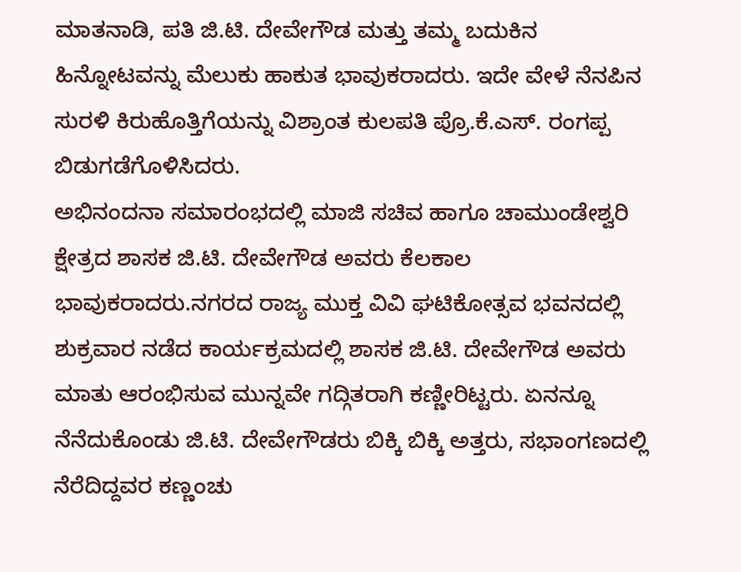ಮಾತನಾಡಿ, ಪತಿ ಜಿ.ಟಿ. ದೇವೇಗೌಡ ಮತ್ತು ತಮ್ಮ ಬದುಕಿನ ಹಿನ್ನೋಟವನ್ನು ಮೆಲುಕು ಹಾಕುತ ಭಾವುಕರಾದರು. ಇದೇ ವೇಳೆ ನೆನಪಿನ ಸುರಳಿ ಕಿರುಹೊತ್ತಿಗೆಯನ್ನು ವಿಶ್ರಾಂತ ಕುಲಪತಿ ಪ್ರೊ.ಕೆ.ಎಸ್. ರಂಗಪ್ಪ ಬಿಡುಗಡೆಗೊಳಿಸಿದರು.
ಅಭಿನಂದನಾ ಸಮಾರಂಭದಲ್ಲಿ ಮಾಜಿ ಸಚಿವ ಹಾಗೂ ಚಾಮುಂಡೇಶ್ವರಿ ಕ್ಷೇತ್ರದ ಶಾಸಕ ಜಿ.ಟಿ. ದೇವೇಗೌಡ ಅವರು ಕೆಲಕಾಲ ಭಾವುಕರಾದರು.ನಗರದ ರಾಜ್ಯ ಮುಕ್ತ ವಿವಿ ಘಟಿಕೋತ್ಸವ ಭವನದಲ್ಲಿ ಶುಕ್ರವಾರ ನಡೆದ ಕಾರ್ಯಕ್ರಮದಲ್ಲಿ ಶಾಸಕ ಜಿ.ಟಿ. ದೇವೇಗೌಡ ಅವರು ಮಾತು ಆರಂಭಿಸುವ ಮುನ್ನವೇ ಗದ್ಗಿತರಾಗಿ ಕಣ್ಣೀರಿಟ್ಟರು. ಏನನ್ನೂ ನೆನೆದುಕೊಂಡು ಜಿ.ಟಿ. ದೇವೇಗೌಡರು ಬಿಕ್ಕಿ ಬಿಕ್ಕಿ ಅತ್ತರು, ಸಭಾಂಗಣದಲ್ಲಿ ನೆರೆದಿದ್ದವರ ಕಣ್ಣಂಚು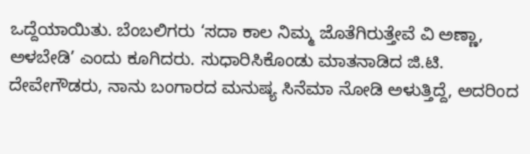ಒದ್ದೆಯಾಯಿತು. ಬೆಂಬಲಿಗರು ‘ಸದಾ ಕಾಲ ನಿಮ್ಮ ಜೊತೆಗಿರುತ್ತೇವೆ ವಿ ಅಣ್ಣಾ, ಅಳಬೇಡಿ’ ಎಂದು ಕೂಗಿದರು. ಸುಧಾರಿಸಿಕೊಂಡು ಮಾತನಾಡಿದ ಜಿ.ಟಿ. ದೇವೇಗೌಡರು, ನಾನು ಬಂಗಾರದ ಮನುಷ್ಯ ಸಿನೆಮಾ ನೋಡಿ ಅಳುತ್ತಿದ್ದೆ, ಅದರಿಂದ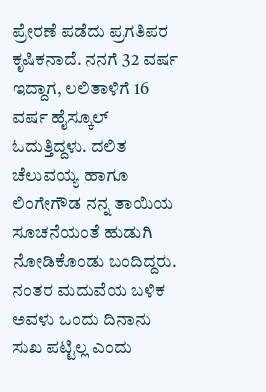ಪ್ರೇರಣೆ ಪಡೆದು ಪ್ರಗತಿಪರ ಕೃಷಿಕನಾದೆ. ನನಗೆ 32 ವರ್ಷ ಇದ್ದಾಗ, ಲಲಿತಾಳಿಗೆ 16 ವರ್ಷ ಹೈಸ್ಕೂಲ್ ಓದುತ್ತಿದ್ದಳು. ದಲಿತ ಚೆಲುವಯ್ಯ ಹಾಗೂ ಲಿಂಗೇಗೌಡ ನನ್ನ ತಾಯಿಯ ಸೂಚನೆಯಂತೆ ಹುಡುಗಿ ನೋಡಿಕೊಂಡು ಬಂದಿದ್ದರು. ನಂತರ ಮದುವೆಯ ಬಳಿಕ ಅವಳು ಒಂದು ದಿನಾನು ಸುಖ ಪಟ್ಟಿಲ್ಲ ಎಂದು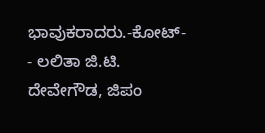ಭಾವುಕರಾದರು.-ಕೋಟ್-
- ಲಲಿತಾ ಜಿ.ಟಿ. ದೇವೇಗೌಡ, ಜಿಪಂ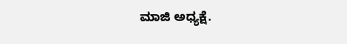ಮಾಜಿ ಅಧ್ಯಕ್ಷೆ.